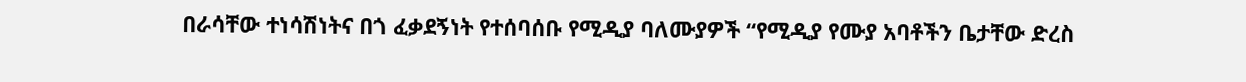በራሳቸው ተነሳሽነትና በጎ ፈቃደኝነት የተሰባሰቡ የሚዲያ ባለሙያዎች “የሚዲያ የሙያ አባቶችን ቤታቸው ድረስ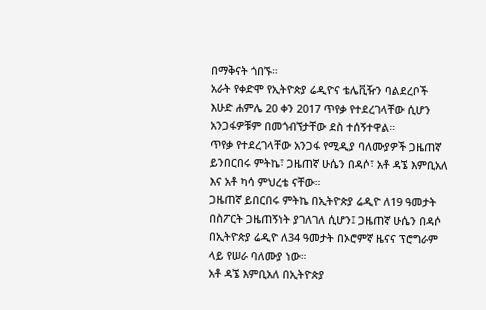በማቅናት ጎበኙ።
አራት የቀድሞ የኢትዮጵያ ሬዲዮና ቴሌቪዥን ባልደረቦች እሁድ ሐምሌ 20 ቀን 2017 ጥየቃ የተደረገላቸው ሲሆን አንጋፋዎቹም በመጎብኘታቸው ደስ ተሰኝተዋል።
ጥየቃ የተደረገላቸው አንጋፋ የሚዲያ ባለሙያዎች ጋዜጠኛ ይንበርበሩ ምትኬ፣ ጋዜጠኛ ሁሴን በዳሶ፣ አቶ ዳኜ እምቢአለ እና አቶ ካሳ ምህረቴ ናቸው።
ጋዜጠኛ ይበርበሩ ምትኬ በኢትዮጵያ ሬዲዮ ለ19 ዓመታት በስፖርት ጋዜጠኝነት ያገለገለ ሲሆን፤ ጋዜጠኛ ሁሴን በዳሶ በኢትዮጵያ ሬዲዮ ለ34 ዓመታት በኦሮምኛ ዜናና ፕሮግራም ላይ የሠራ ባለሙያ ነው።
አቶ ዳኜ እምቢአለ በኢትዮጵያ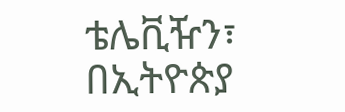ቴሌቪዥን፣ በኢትዮጵያ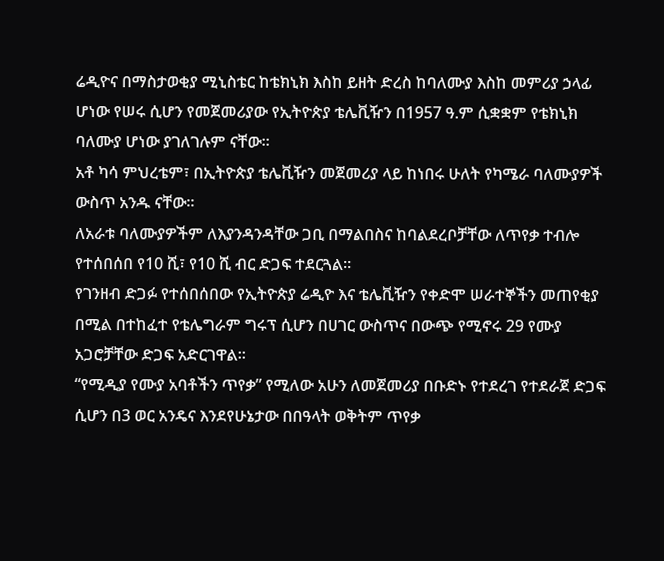ሬዲዮና በማስታወቂያ ሚኒስቴር ከቴክኒክ እስከ ይዘት ድረስ ከባለሙያ እስከ መምሪያ ኃላፊ ሆነው የሠሩ ሲሆን የመጀመሪያው የኢትዮጵያ ቴሌቪዥን በ1957 ዓ.ም ሲቋቋም የቴክኒክ ባለሙያ ሆነው ያገለገሉም ናቸው።
አቶ ካሳ ምህረቴም፣ በኢትዮጵያ ቴሌቪዥን መጀመሪያ ላይ ከነበሩ ሁለት የካሜራ ባለሙያዎች ውስጥ አንዱ ናቸው።
ለአራቱ ባለሙያዎችም ለእያንዳንዳቸው ጋቢ በማልበስና ከባልደረቦቻቸው ለጥየቃ ተብሎ የተሰበሰበ የ10 ሺ፣ የ10 ሺ ብር ድጋፍ ተደርጓል።
የገንዘብ ድጋፉ የተሰበሰበው የኢትዮጵያ ሬዲዮ እና ቴሌቪዥን የቀድሞ ሠራተኞችን መጠየቂያ በሚል በተከፈተ የቴሌግራም ግሩፕ ሲሆን በሀገር ውስጥና በውጭ የሚኖሩ 29 የሙያ አጋሮቻቸው ድጋፍ አድርገዋል።
“የሚዲያ የሙያ አባቶችን ጥየቃ” የሚለው አሁን ለመጀመሪያ በቡድኑ የተደረገ የተደራጀ ድጋፍ ሲሆን በ3 ወር አንዴና እንደየሁኔታው በበዓላት ወቅትም ጥየቃ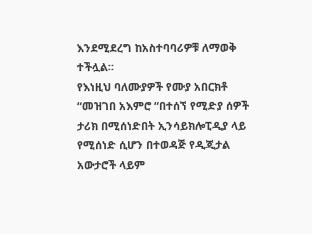እንደሚደረግ ከአስተባባሪዎቹ ለማወቅ ተችሏል።
የእነዚህ ባለሙያዎች የሙያ አበርክቶ “መዝገበ አእምሮ “በተሰኘ የሚድያ ሰዎች ታሪክ በሚሰነድበት ኢንሳይክሎፒዲያ ላይ የሚሰነድ ሲሆን በተወዳጅ የዲጂታል አውታሮች ላይም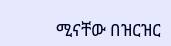ሚናቸው በዝርዝር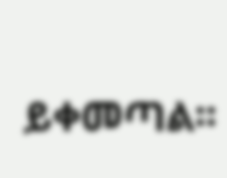ይቀመጣል፡፡